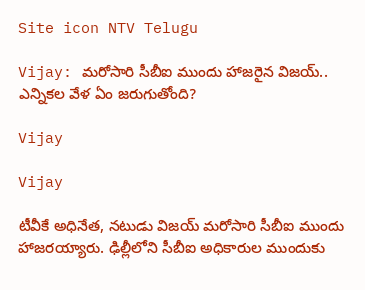Site icon NTV Telugu

Vijay: మరోసారి సీబీఐ ముందు హాజరైన విజయ్.. ఎన్నికల వేళ ఏం జరుగుతోంది?

Vijay

Vijay

టీవీకే అధినేత, నటుడు విజయ్ మరోసారి సీబీఐ ముందు హాజరయ్యారు. ఢిల్లీలోని సీబీఐ అధికారుల ముందుకు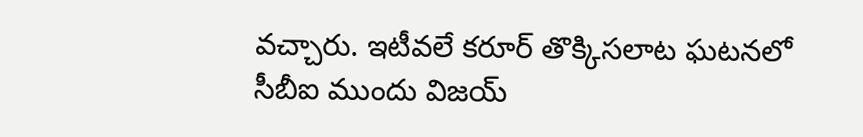వచ్చారు. ఇటీవలే కరూర్ తొక్కిసలాట ఘటనలో సీబీఐ ముందు విజయ్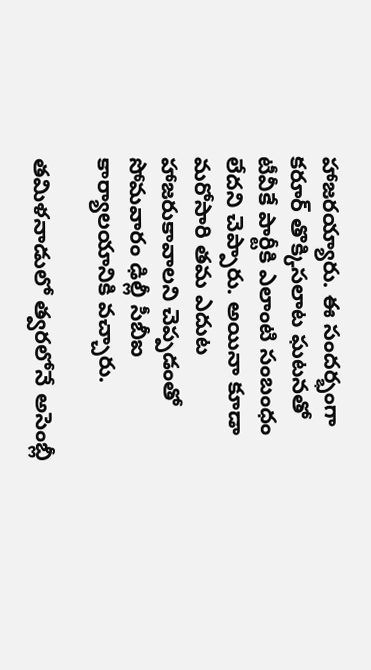హాజరయ్యారు. ఈ సందర్భంగా కరూర్ తొక్కిసలాట ఘటనతో టీవీకే పార్టీకి ఎలాంటి సంబంధం లేదని చెప్పారు. అయినా కూడా మరోసారి తమ ఎదుట హాజరుకావాలని చెప్పడంతో సోమవారం ఢిల్లీ సీబీఐ కార్యాలయానికి వచ్చారు.

తమిళనాడులో త్వరలోనే అసెంబ్లీ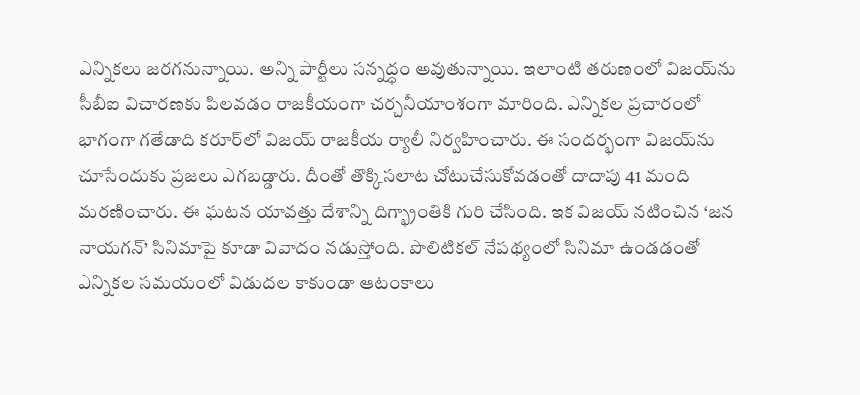ఎన్నికలు జరగనున్నాయి. అన్ని పార్టీలు సన్నద్ధం అవుతున్నాయి. ఇలాంటి తరుణంలో విజయ్‌ను సీబీఐ విచారణకు పిలవడం రాజకీయంగా చర్చనీయాంశంగా మారింది. ఎన్నికల ప్రచారంలో భాగంగా గతేడాది కరూర్‌లో విజయ్ రాజకీయ ర్యాలీ నిర్వహించారు. ఈ సందర్భంగా విజయ్‌ను చూసేందుకు ప్రజలు ఎగబడ్డారు. దీంతో తొక్కిసలాట చోటుచేసుకోవడంతో దాదాపు 41 మంది మరణించారు. ఈ ఘటన యావత్తు దేశాన్ని దిగ్భ్రాంతికి గురి చేసింది. ఇక విజయ్ నటించిన ‘జన నాయగన్’ సినిమాపై కూడా వివాదం నడుస్తోంది. పొలిటికల్ నేపథ్యంలో సినిమా ఉండడంతో ఎన్నికల సమయంలో విడుదల కాకుండా ఆటంకాలు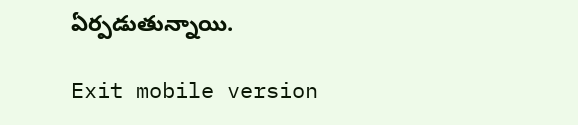ఏర్పడుతున్నాయి.

Exit mobile version